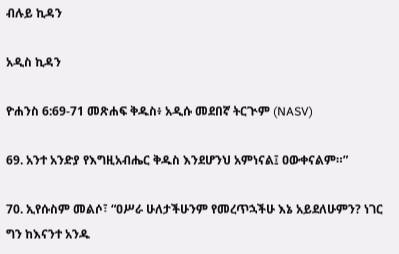ብሉይ ኪዳን

አዲስ ኪዳን

ዮሐንስ 6:69-71 መጽሐፍ ቅዱስ፥ አዲሱ መደበኛ ትርጒም (NASV)

69. አንተ አንድያ የእግዚአብሔር ቅዱስ እንደሆንህ አምነናል፤ ዐውቀናልም።”

70. ኢየሱስም መልሶ፣ “ዐሥራ ሁለታችሁንም የመረጥኋችሁ እኔ አይደለሁምን? ነገር ግን ከእናንተ አንዱ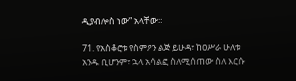ዲያብሎስ ነው” አላቸው።

71. የአስቆሮቱ የስምዖን ልጅ ይሁዳ፣ ከዐሥራ ሁለቱ አንዱ ቢሆንም፣ ኋላ አሳልፎ ስለሚሰጠው ስለ እርሱ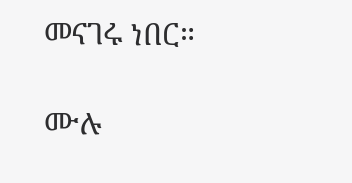መናገሩ ነበር።

ሙሉ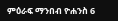ምዕራፍ ማንበብ ዮሐንስ 6